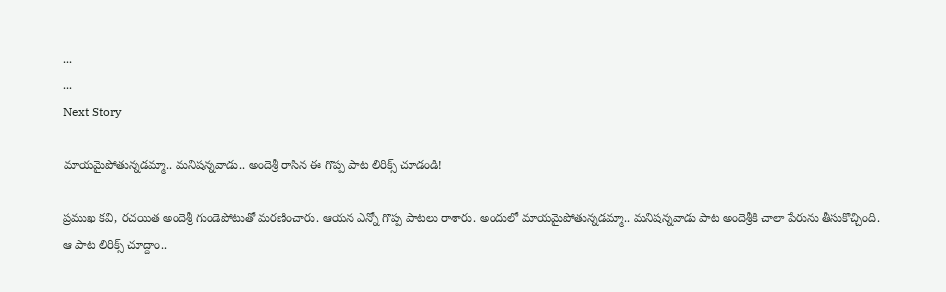...
...
Next Story

మాయమైపోతున్నడమ్మా.. మనిషన్నవాడు.. అందెశ్రీ రాసిన ఈ గొప్ప పాట లిరిక్స్ చూడండి!

ప్రముఖ కవి, రచయిత అందెశ్రీ గుండెపోటుతో మరణించారు. ఆయన ఎన్నో గొప్ప పాటలు రాశారు. అందులో మాయమైపోతున్నడమ్మా.. మనిషన్నవాడు పాట అందెశ్రీకి చాలా పేరును తీసుకొచ్చింది. ఆ పాట లిరిక్స్ చూద్దాం..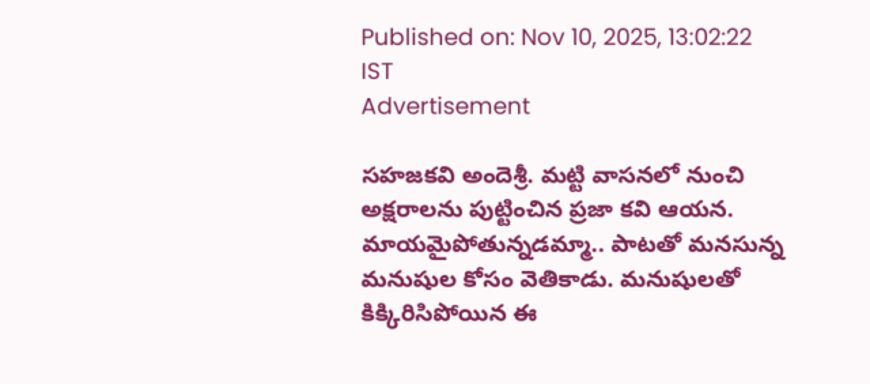Published on: Nov 10, 2025, 13:02:22 IST
Advertisement

సహజకవి అందెశ్రీ. మట్టి వాసనలో నుంచి అక్షరాలను పుట్టించిన ప్రజా కవి ఆయన. మాయమైపోతున్నడమ్మా.. పాటతో మనసున్న మనుషుల కోసం వెతికాడు. మనుషులతో కిక్కిరిసిపోయిన ఈ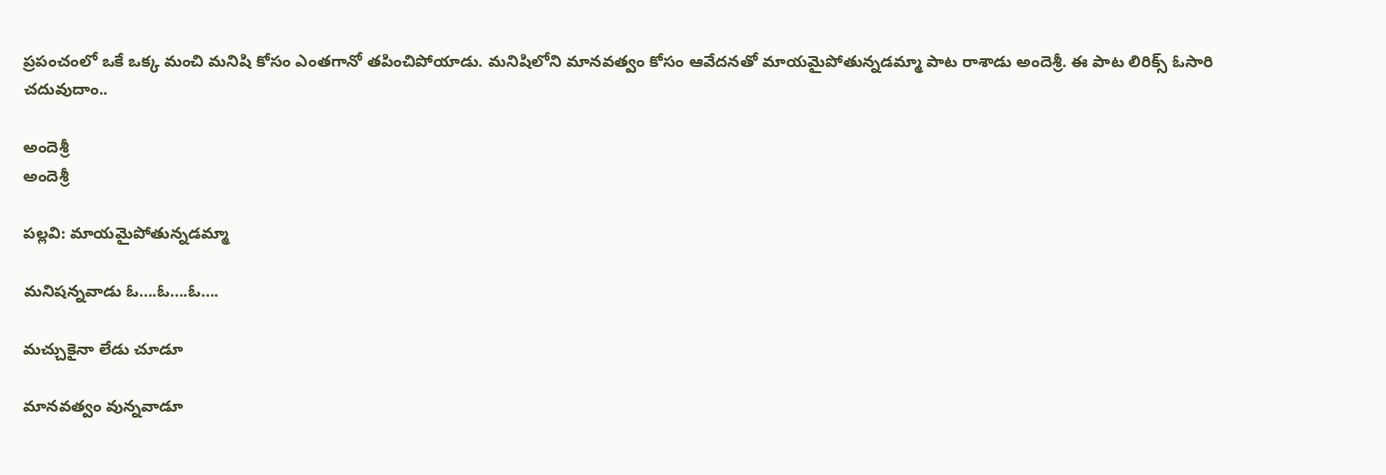ప్రపంచంలో ఒకే ఒక్క మంచి మనిషి కోసం ఎంతగానో తపించిపోయాడు. మనిషిలోని మానవత్వం కోసం ఆవేదనతో మాయమైపోతున్నడమ్మా పాట రాశాడు అందెశ్రీ. ఈ పాట లిరిక్స్ ఓసారి చదువుదాం..

అందెశ్రీ
అందెశ్రీ

పల్లవి: మాయమైపోతున్నడమ్మా

మనిషన్నవాడు ఓ….ఓ….ఓ….

మచ్చుకైనా లేడు చూడూ

మానవత్వం వున్నవాడూ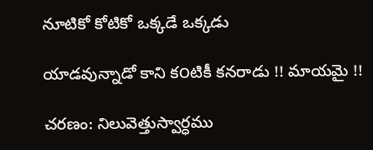నూటికో కోటికో ఒక్కడే ఒక్కడు

యాడవున్నాడో కాని క౦టికీ కనరాడు !! మాయమై !!

చరణం: నిలువెత్తుస్వార్ధము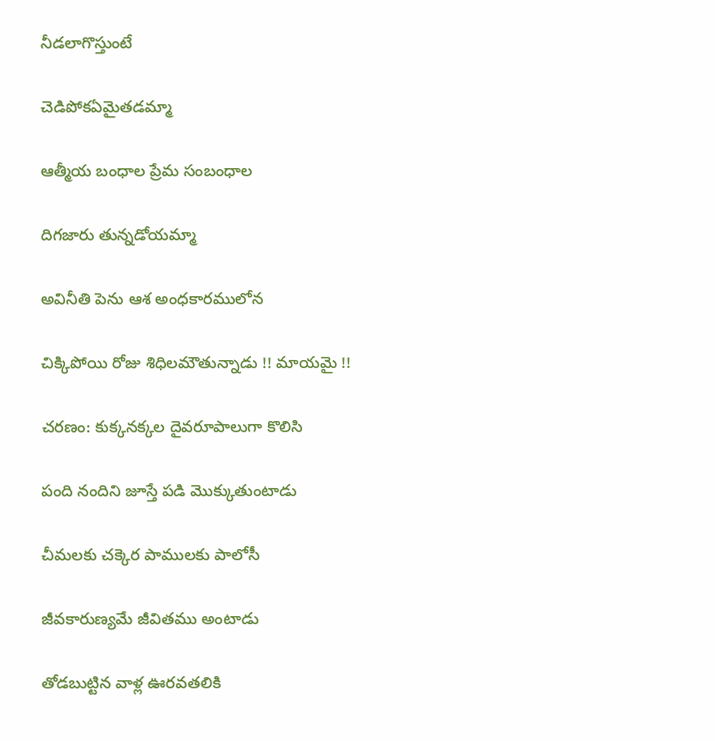నీడలాగొస్తుంటే

చెడిపోకఏమైతడమ్మా

ఆత్మీయ బంధాల ప్రేమ సంబంధాల

దిగజారు తున్నడోయమ్మా

అవినీతి పెను ఆశ అంధకారములోన

చిక్కిపోయి రోజు శిధిలమౌతున్నాడు !! మాయమై !!

చరణం: కుక్కనక్కల దైవరూపాలుగా కొలిసి

పంది నందిని జూస్తే పడి మొక్కుతుంటాడు

చీమలకు చక్కెర పాములకు పాలోసీ

జీవకారుణ్యమే జీవితము అంటాడు

తోడబుట్టిన వాళ్ల ఊరవతలికి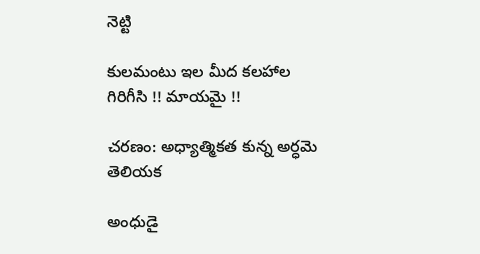నెట్టి

కులమంటు ఇల మీద కలహాల గిరిగీసి !! మాయమై !!

చరణం: అధ్యాత్మికత కున్న అర్ధమె తెలియక

అంధుడై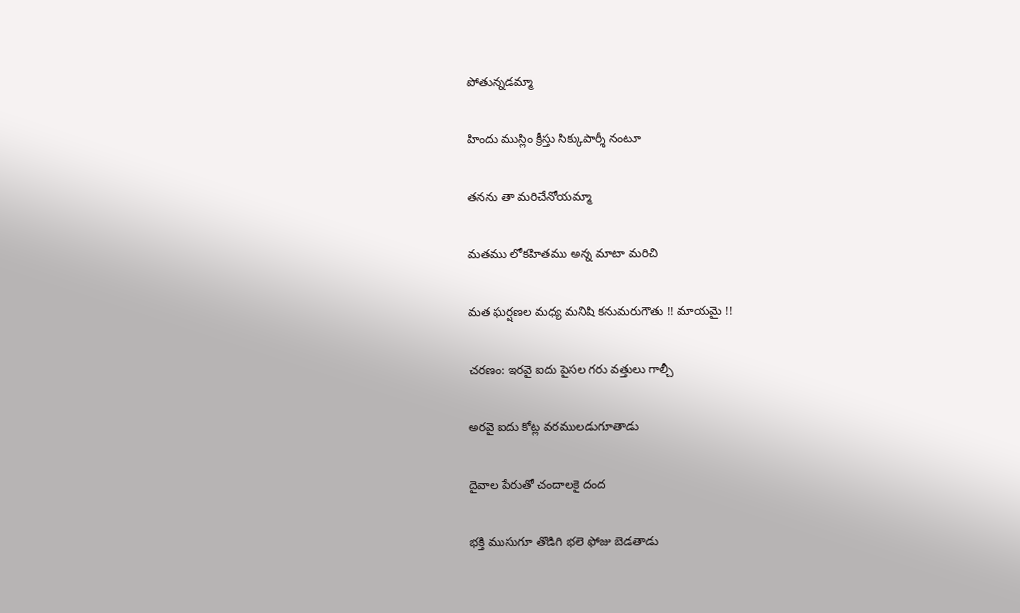పోతున్నడమ్మా

హిందు ముస్లిం క్రీస్తు సిక్కుపార్శీ నంటూ

తనను తా మరిచేనోయమ్మా

మతము లోకహితము అన్న మాటా మరిచి

మత ఘర్షణల మధ్య మనిషి కనుమరుగౌతు !! మాయమై !!

చరణం: ఇరవై ఐదు పైసల గరు వత్తులు గాల్చీ

అరవై ఐదు కోట్ల వరములడుగూతాడు

దైవాల పేరుతో చందాలకై దంద

భక్తి ముసుగూ తొడిగి భలె ఫోజు బెడతాడు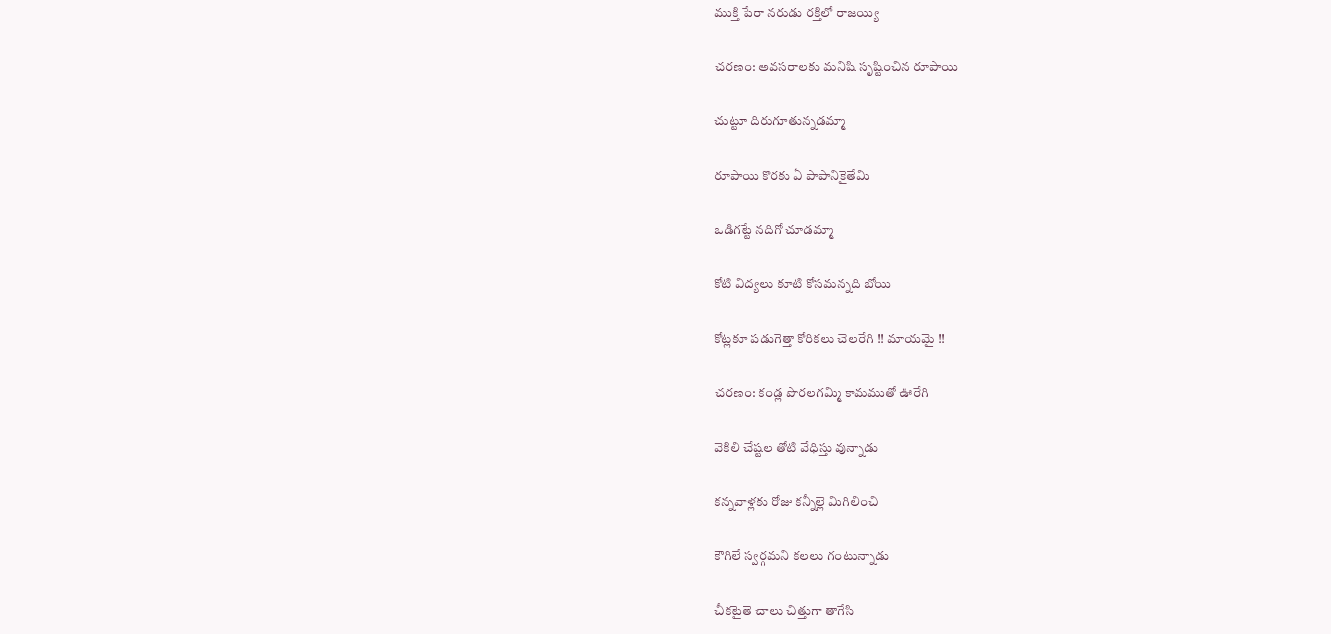ముక్తి పేరా నరుడు రక్తిలో రాజయ్యి

చరణం: అవసరాలకు మనిషి సృష్టించిన రూపాయి

చుట్టూ దిరుగూతున్నడమ్మా

రూపాయి కొరకు ఏ పాపానికైతేమి

ఒడిగట్టే నదిగో చూడమ్మా

కోటి విద్యలు కూటి కోసమన్నది బోయి

కోట్లకూ పడుగెత్తా కోరికలు చెలరేగి !! మాయమై !!

చరణం: కండ్ల పొరలగమ్మి కామముతో ఊరేగి

వెకిలి చేష్టల తోటి వేధిస్తు వున్నాడు

కన్నవాళ్లకు రోజు కన్నీల్లె మిగిలించి

కౌగిలే స్వర్గమని కలలు గంటున్నాడు

చీకటైతె చాలు చిత్తుగా తాగేసి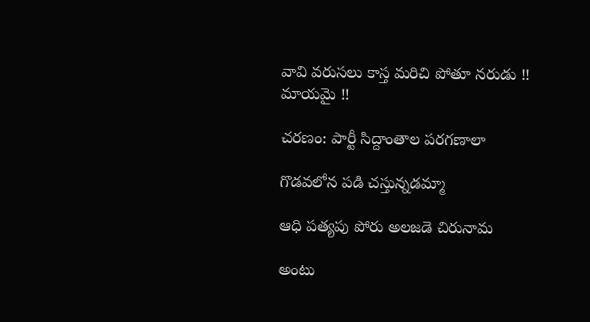వావి వరుసలు కాస్త మరిచి పోతూ నరుడు !! మాయమై !!

చరణం: పార్టీ సిద్దాంతాల పరగణాలా

గొడవలోన పడి చస్తున్నడమ్మా

ఆధి పత్యపు పోరు అలజడె చిరునామ

అంటు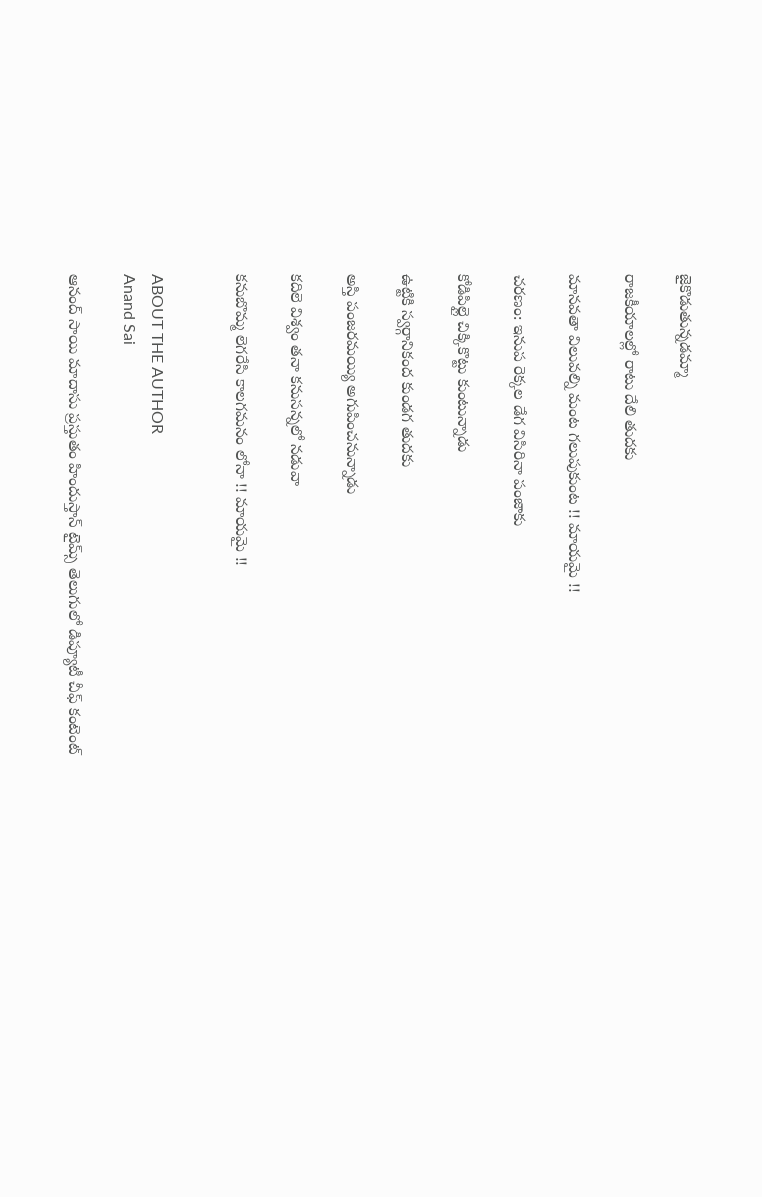జైకొడుతున్నడమ్మా

రాజకీయాలల్లో రాటు దేలి తుదకు

మానవతా విలువల్ని మంట గలుపుకుంట !! మాయమై !!

చరణం: ఇనుప రెక్కల డేగ విసిరినా పంజాకు

కోడిపిల్లై చిక్కికొట్టు కుంటున్నాడు

ఉట్టికి స్వర్గానికంద కుండగ తుదకు

అస్తి పంజరమయ్యి అగుపించనున్నాడు

కదిలె విశ్వం తనా కనుసన్నలో నడువా

కనుబొమ్మ లెగరేసి కాలగమనం లోనా !! మాయమై !!


ABOUT THE AUTHOR
Anand Sai

ఆనంద్ సాయి మాదాసు ప్రస్తుతం హిందుస్తాన్ టైమ్స్ తెలుగులో డిప్యూటీ చీఫ్ కంటెంట్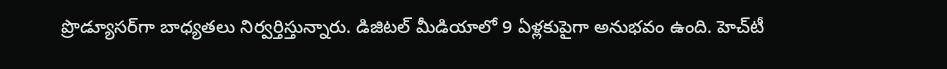ప్రొడ్యూసర్‌గా బాధ్యతలు నిర్వర్తిస్తున్నారు. డిజిటల్ మీడియాలో 9 ఏళ్లకుపైగా అనుభవం ఉంది. హెచ్‌టీ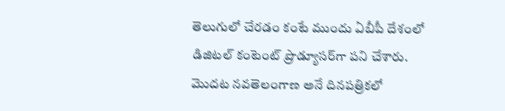తెలుగులో చేరడం కంటే ముందు ఏబీపీ దేశంలో డిజిటల్ కంటెంట్ ప్రొడ్యూసర్‌గా పని చేశారు. మెుదట నవతెలంగాణ అనే దినపత్రికలో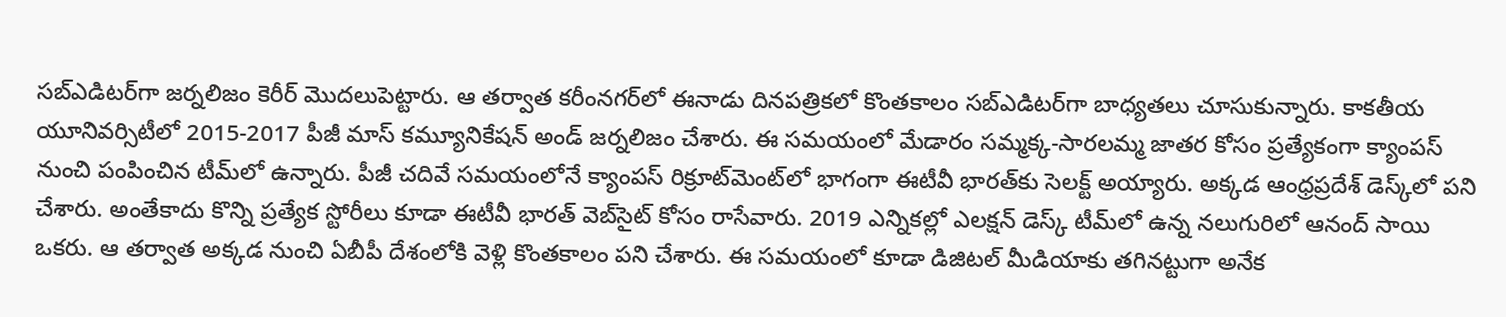సబ్ఎడిటర్‌గా జర్నలిజం కెరీర్ మెుదలుపెట్టారు. ఆ తర్వాత కరీంనగర్‌లో ఈనాడు దినపత్రికలో కొంతకాలం సబ్‌ఎడిటర్‌గా బాధ్యతలు చూసుకున్నారు. కాకతీయ యూనివర్సిటీలో 2015-2017 పీజీ మాస్ కమ్యూనికేషన్ అండ్ జర్నలిజం చేశారు. ఈ సమయంలో మేడారం సమ్మక్క-సారలమ్మ జాతర కోసం ప్రత్యేకంగా క్యాంపస్ నుంచి పంపించిన టీమ్‌లో ఉన్నారు. పీజీ చదివే సమయంలోనే క్యాంపస్ రిక్రూట్‌మెంట్‌లో భాగంగా ఈటీవీ భారత్‌కు సెలక్ట్ అయ్యారు. అక్కడ ఆంధ్రప్రదేశ్‌ డెస్క్‌లో పని చేశారు. అంతేకాదు కొన్ని ప్రత్యేక స్టోరీలు కూడా ఈటీవీ భారత్ వెబ్‌సైట్ కోసం రాసేవారు. 2019 ఎన్నికల్లో ఎలక్షన్ డెస్క్‌ టీమ్‌లో ఉన్న నలుగురిలో ఆనంద్ సాయి ఒకరు. ఆ తర్వాత అక్కడ నుంచి ఏబీపీ దేశంలోకి వెళ్లి కొంతకాలం పని చేశారు. ఈ సమయంలో కూడా డిజిటల్ మీడియాకు తగినట్టుగా అనేక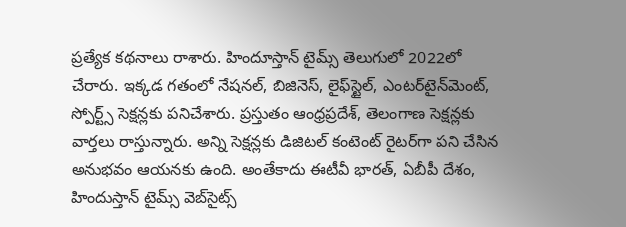ప్రత్యేక కథనాలు రాశారు. హిందూస్తాన్ టైమ్స్‌ తెలుగులో 2022లో చేరారు. ఇక్కడ గతంలో నేషనల్, బిజినెస్, లైఫ్‌స్టైల్, ఎంటర్‌టైన్‌మెంట్‌, స్పోర్ట్స్‌ సెక్షన్లకు పనిచేశారు. ప్రస్తుతం ఆంధ్రప్రదేశ్, తెలంగాణ సెక్షన్లకు వార్తలు రాస్తున్నారు. అన్ని సెక్షన్లకు డిజిటల్ కంటెంట్ రైటర్‌గా పని చేసిన అనుభవం ఆయనకు ఉంది. అంతేకాదు ఈటీవీ భారత్, ఏబీపీ దేశం, హిందుస్తాన్ టైమ్స్ వెబ్‌సైట్స్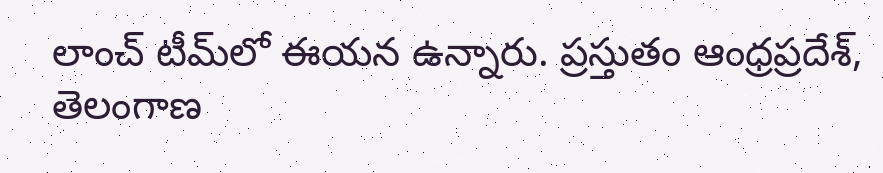లాంచ్ టీమ్‌లో ఈయన ఉన్నారు. ప్రస్తుతం ఆంధ్రప్రదేశ్, తెలంగాణ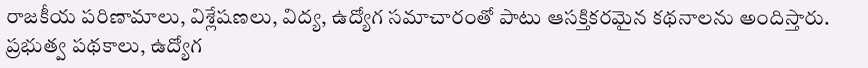రాజకీయ పరిణామాలు, విశ్లేషణలు, విద్య, ఉద్యోగ సమాచారంతో పాటు ఆసక్తికరమైన కథనాలను అందిస్తారు. ప్రభుత్వ పథకాలు, ఉద్యోగ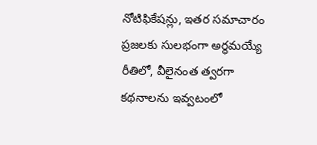నోటిఫికేషన్లు, ఇతర సమాచారం ప్రజలకు సులభంగా అర్థమయ్యే రీతిలో, వీలైనంత త్వరగా కథనాలను ఇవ్వటంలో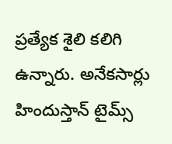ప్రత్యేక శైలి కలిగి ఉన్నారు. అనేకసార్లు హిందుస్తాన్ టైమ్స్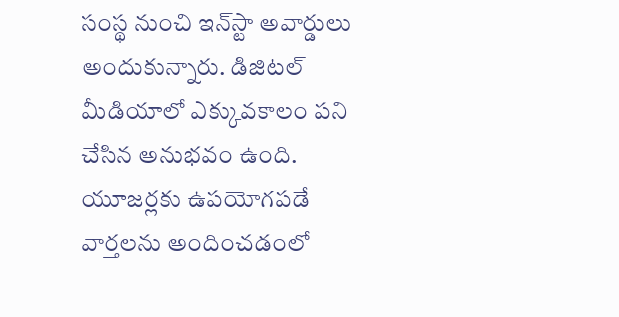సంస్థ నుంచి ఇన్‌స్టా అవార్డులు అందుకున్నారు. డిజిటల్ మీడియాలో ఎక్కువకాలం పని చేసిన అనుభవం ఉంది. యూజర్లకు ఉపయోగపడే వార్తలను అందించడంలో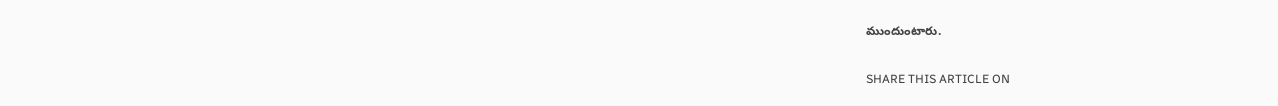ముందుంటారు.

SHARE THIS ARTICLE ON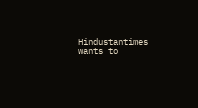Hindustantimes wants to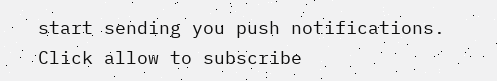start sending you push notifications. Click allow to subscribe